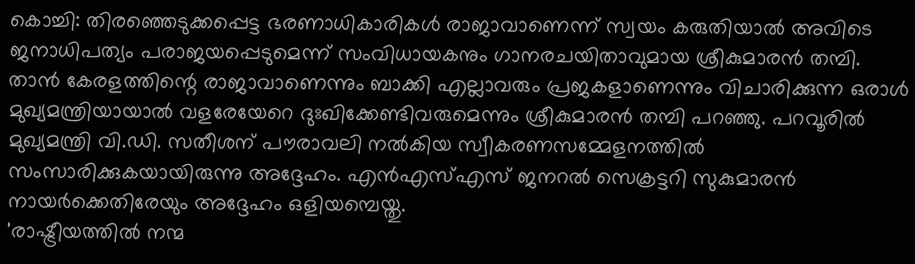കൊച്ചി: തിരഞ്ഞെടുക്കപ്പെട്ട ഭരണാധികാരികൾ രാജാവാണെന്ന് സ്വയം കരുതിയാൽ അവിടെ ജനാധിപത്യം പരാജയപ്പെടുമെന്ന് സംവിധായകനും ഗാനരചയിതാവുമായ ശ്രീകുമാരൻ തമ്പി. താൻ കേരളത്തിന്റെ രാജാവാണെന്നും ബാക്കി എല്ലാവരും പ്രജകളാണെന്നും വിചാരിക്കുന്ന ഒരാൾ മുഖ്യമന്ത്രിയായാൽ വളരേയേറെ ദുഃഖിക്കേണ്ടിവരുമെന്നും ശ്രീകുമാരൻ തമ്പി പറഞ്ഞു. പറവൂരിൽ മുഖ്യമന്ത്രി വി.ഡി. സതീശന് പൗരാവലി നൽകിയ സ്വീകരണസമ്മേളനത്തിൽ സംസാരിക്കുകയായിരുന്നു അദ്ദേഹം. എൻഎസ്എസ് ജനറൽ സെക്രട്ടറി സുകുമാരൻ നായർക്കെതിരേയും അദ്ദേഹം ഒളിയമ്പെയ്തു.
'രാഷ്ട്രീയത്തിൽ നന്മ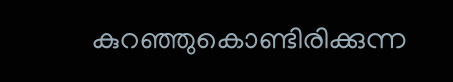കുറഞ്ഞുകൊണ്ടിരിക്കുന്ന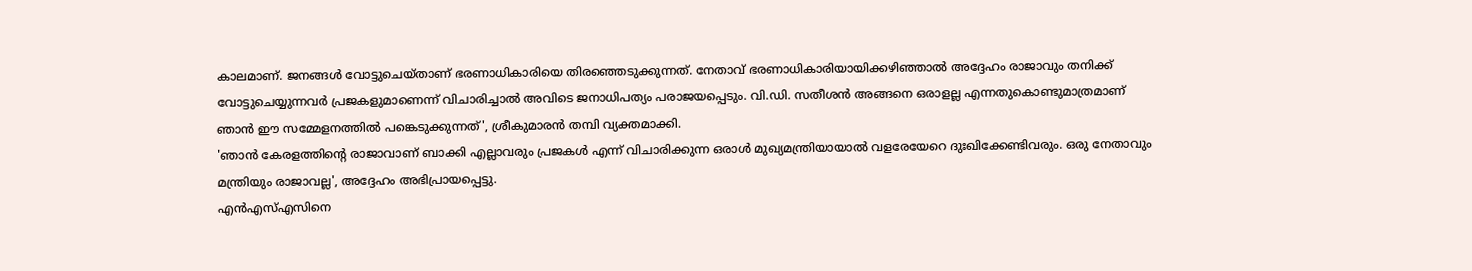കാലമാണ്. ജനങ്ങൾ വോട്ടുചെയ്താണ് ഭരണാധികാരിയെ തിരഞ്ഞെടുക്കുന്നത്. നേതാവ് ഭരണാധികാരിയായിക്കഴിഞ്ഞാൽ അദ്ദേഹം രാജാവും തനിക്ക് വോട്ടുചെയ്യുന്നവർ പ്രജകളുമാണെന്ന് വിചാരിച്ചാൽ അവിടെ ജനാധിപത്യം പരാജയപ്പെടും. വി.ഡി. സതീശൻ അങ്ങനെ ഒരാളല്ല എന്നതുകൊണ്ടുമാത്രമാണ് ഞാൻ ഈ സമ്മേളനത്തിൽ പങ്കെടുക്കുന്നത്', ശ്രീകുമാരൻ തമ്പി വ്യക്തമാക്കി.
'ഞാൻ കേരളത്തിന്റെ രാജാവാണ് ബാക്കി എല്ലാവരും പ്രജകൾ എന്ന് വിചാരിക്കുന്ന ഒരാൾ മുഖ്യമന്ത്രിയായാൽ വളരേയേറെ ദുഃഖിക്കേണ്ടിവരും. ഒരു നേതാവും മന്ത്രിയും രാജാവല്ല', അദ്ദേഹം അഭിപ്രായപ്പെട്ടു.
എൻഎസ്എസിനെ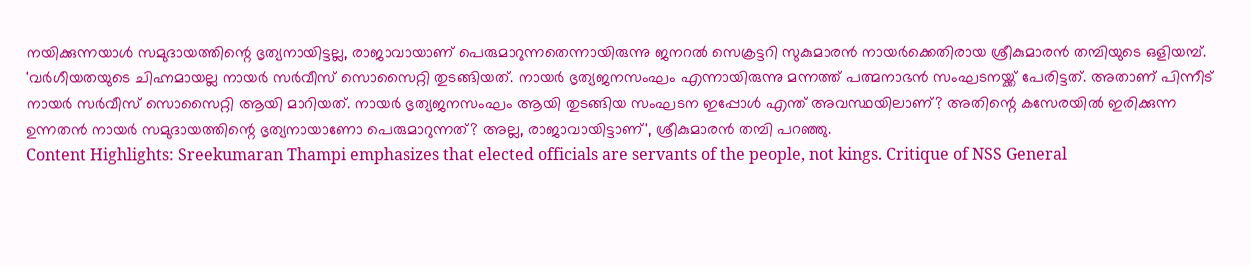നയിക്കുന്നയാൾ സമുദായത്തിന്റെ ഭൃത്യനായിട്ടല്ല, രാജാവായാണ് പെരുമാറുന്നതെന്നായിരുന്നു ജനറൽ സെക്രട്ടറി സുകുമാരൻ നായർക്കെതിരായ ശ്രീകുമാരൻ തമ്പിയുടെ ഒളിയമ്പ്. 'വർഗീയതയുടെ ചിഹ്നമായല്ല നായർ സർവീസ് സൊസൈറ്റി തുടങ്ങിയത്. നായർ ഭൃത്യജനസംഘം എന്നായിരുന്നു മന്നത്ത് പത്മനാഭൻ സംഘടനയ്ക്ക് പേരിട്ടത്. അതാണ് പിന്നീട് നായർ സർവീസ് സൊസൈറ്റി ആയി മാറിയത്. നായർ ഭൃത്യജനസംഘം ആയി തുടങ്ങിയ സംഘടന ഇപ്പോൾ എന്ത് അവസ്ഥയിലാണ്? അതിന്റെ കസേരയിൽ ഇരിക്കുന്ന ഉന്നതൻ നായർ സമുദായത്തിന്റെ ഭൃത്യനായാണോ പെരുമാറുന്നത്? അല്ല, രാജാവായിട്ടാണ്', ശ്രീകുമാരൻ തമ്പി പറഞ്ഞു.
Content Highlights: Sreekumaran Thampi emphasizes that elected officials are servants of the people, not kings. Critique of NSS General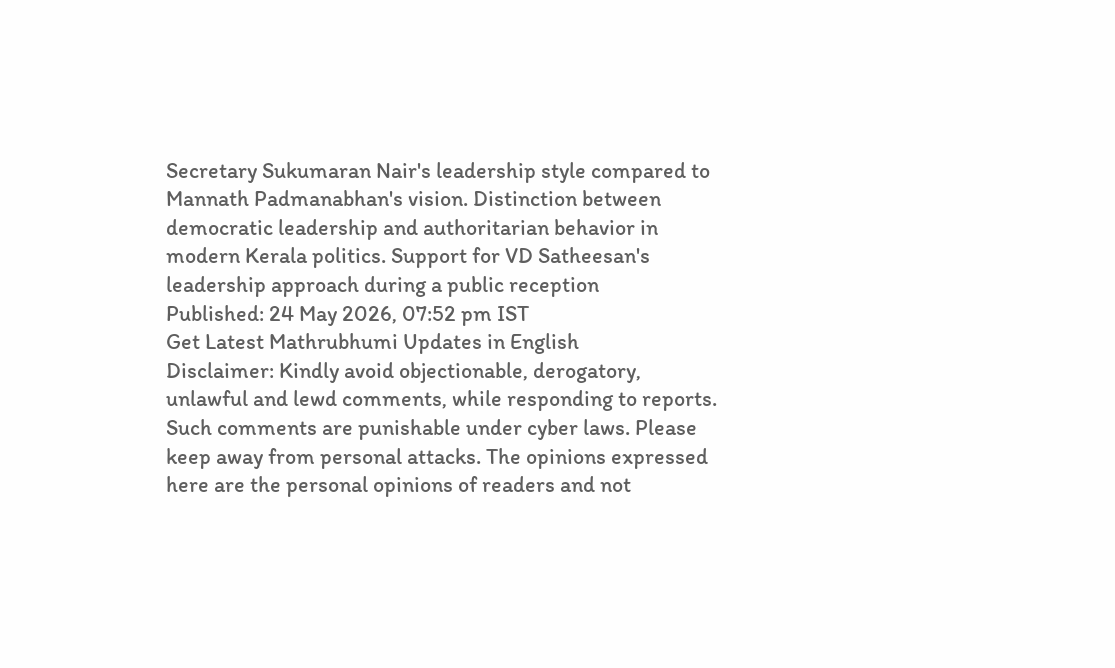Secretary Sukumaran Nair's leadership style compared to Mannath Padmanabhan's vision. Distinction between democratic leadership and authoritarian behavior in modern Kerala politics. Support for VD Satheesan's leadership approach during a public reception
Published: 24 May 2026, 07:52 pm IST
Get Latest Mathrubhumi Updates in English
Disclaimer: Kindly avoid objectionable, derogatory, unlawful and lewd comments, while responding to reports. Such comments are punishable under cyber laws. Please keep away from personal attacks. The opinions expressed here are the personal opinions of readers and not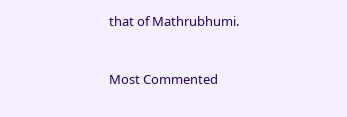that of Mathrubhumi.


Most Commented